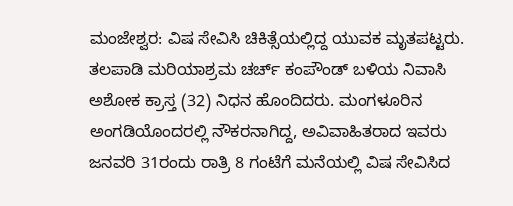ಮಂಜೇಶ್ವರ: ವಿಷ ಸೇವಿಸಿ ಚಿಕಿತ್ಸೆಯಲ್ಲಿದ್ದ ಯುವಕ ಮೃತಪಟ್ಟರು. ತಲಪಾಡಿ ಮರಿಯಾಶ್ರಮ ಚರ್ಚ್ ಕಂಪೌಂಡ್ ಬಳಿಯ ನಿವಾಸಿ ಅಶೋಕ ಕ್ರಾಸ್ತ (32) ನಿಧನ ಹೊಂದಿದರು. ಮಂಗಳೂರಿನ ಅಂಗಡಿಯೊಂದರಲ್ಲಿ ನೌಕರನಾಗಿದ್ದ, ಅವಿವಾಹಿತರಾದ ಇವರು ಜನವರಿ 31ರಂದು ರಾತ್ರಿ 8 ಗಂಟೆಗೆ ಮನೆಯಲ್ಲಿ ವಿಷ ಸೇವಿಸಿದ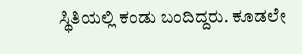ಸ್ಥಿತಿಯಲ್ಲಿ ಕಂಡು ಬಂದಿದ್ದರು. ಕೂಡಲೇ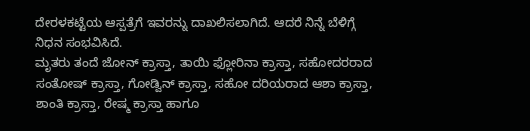ದೇರಳಕಟ್ಟೆಯ ಆಸ್ಪತ್ರೆಗೆ ಇವರನ್ನು ದಾಖಲಿಸಲಾಗಿದೆ. ಆದರೆ ನಿನ್ನೆ ಬೆಳಿಗ್ಗೆ ನಿಧನ ಸಂಭವಿಸಿದೆ.
ಮೃತರು ತಂದೆ ಜೋನ್ ಕ್ರಾಸ್ತಾ, ತಾಯಿ ಫ್ಲೋರಿನಾ ಕ್ರಾಸ್ತಾ, ಸಹೋದರರಾದ ಸಂತೋಷ್ ಕ್ರಾಸ್ತಾ, ಗೋಡ್ವಿನ್ ಕ್ರಾಸ್ತಾ, ಸಹೋ ದರಿಯರಾದ ಆಶಾ ಕ್ರಾಸ್ತಾ, ಶಾಂತಿ ಕ್ರಾಸ್ತಾ, ರೇಷ್ಮ ಕ್ರಾಸ್ತಾ ಹಾಗೂ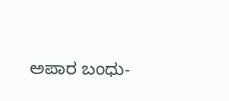ಅಪಾರ ಬಂಧು-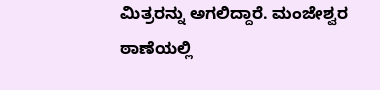ಮಿತ್ರರನ್ನು ಅಗಲಿದ್ದಾರೆ. ಮಂಜೇಶ್ವರ ಠಾಣೆಯಲ್ಲಿ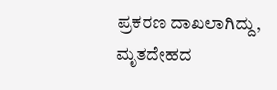ಪ್ರಕರಣ ದಾಖಲಾಗಿದ್ದು, ಮೃತದೇಹದ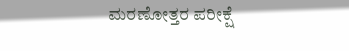ಮರಣೋತ್ತರ ಪರೀಕ್ಷೆ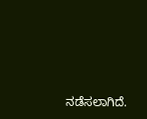ನಡೆಸಲಾಗಿದೆ.